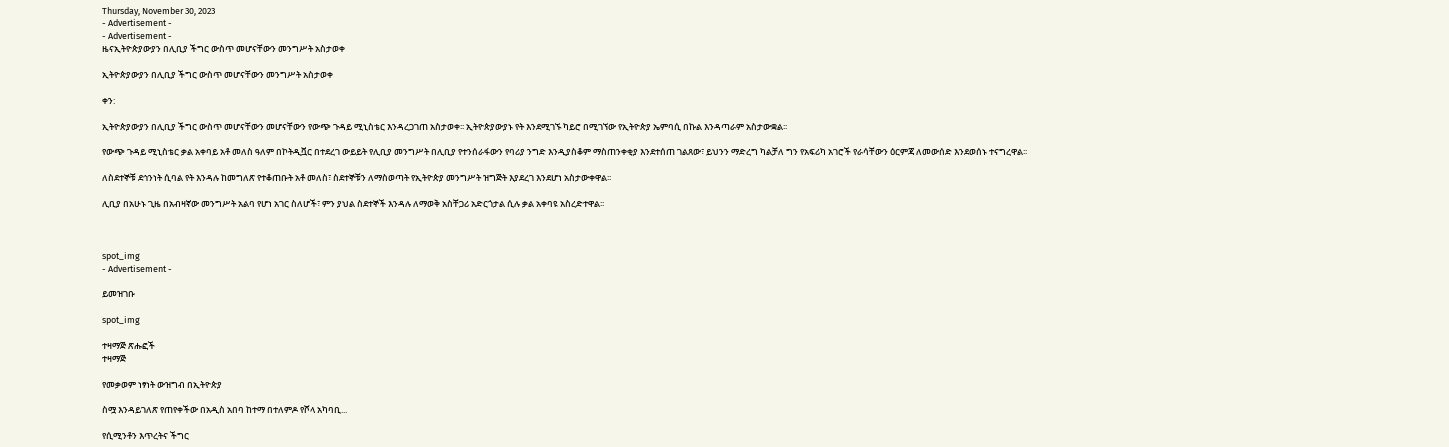Thursday, November 30, 2023
- Advertisement -
- Advertisement -
ዜናኢትዮጵያውያን በሊቢያ ችግር ውስጥ መሆናቸውን መንግሥት አስታወቀ

ኢትዮጵያውያን በሊቢያ ችግር ውስጥ መሆናቸውን መንግሥት አስታወቀ

ቀን:

ኢትዮጵያውያን በሊቢያ ችግር ውስጥ መሆናቸውን መሆናቸውን የውጭ ጉዳይ ሚኒስቴር እንዳረጋገጠ አስታወቀ፡፡ ኢትዮጵያውያኑ የት እንደሚገኙ ካይሮ በሚገኘው የኢትዮጵያ ኤምባሲ በኩል እንዳጣራም አስታውቋል፡፡

የውጭ ጉዳይ ሚኒስቴር ቃል አቀባይ አቶ መለስ ዓለም በኮትዲቯር በተደረገ ውይይት የሊቢያ መንግሥት በሊቢያ የተንሰራፋውን የባሪያ ንግድ እንዲያስቆም ማስጠንቀቂያ እንደተሰጠ ገልጸው፣ ይህንን ማድረግ ካልቻለ ግን የአፍሪካ አገሮች የራሳቸውን ዕርምጃ ለመውሰድ እንደወሰኑ ተናግረዋል፡፡

ለስደተኞቹ ደኅንነት ሲባል የት እንዳሉ ከመግለጽ የተቆጠቡት አቶ መለስ፣ ስደተኞቹን ለማስወጣት የኢትዮጵያ መንግሥት ዝግጅት እያደረገ እንደሆነ አስታውቀዋል፡፡

ሊቢያ በአሁኑ ጊዜ በአብዛኛው መንግሥት አልባ የሆነ አገር ስለሆች፣ ምን ያህል ስደተኞች እንዳሉ ለማወቅ አስቸጋሪ አድርጎታል ሲሉ ቃል አቀባዩ አስረድተዋል፡፡



spot_img
- Advertisement -

ይመዝገቡ

spot_img

ተዛማጅ ጽሑፎች
ተዛማጅ

የመቃወም ነፃነት ውዝግብ በኢትዮጵያ

ስሟ እንዳይገለጽ የጠየቀችው በአዲስ አበባ ከተማ በተለምዶ የሾላ አካባቢ...

የሲሚንቶን እጥረትና ችግር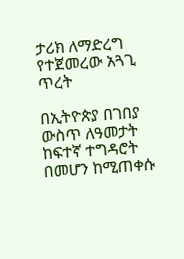ታሪክ ለማድረግ የተጀመረው አጓጊ ጥረት

በኢትዮጵያ በገበያ ውስጥ ለዓመታት ከፍተኛ ተግዳሮት በመሆን ከሚጠቀሱ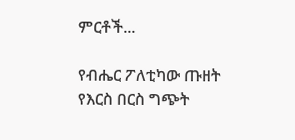ምርቶች...

የብሔር ፖለቲካው ጡዘት የእርስ በርስ ግጭት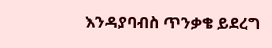እንዳያባብስ ጥንቃቄ ይደረግ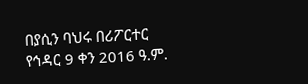በያሲን ባህሩ በሪፖርተር የኅዳር 9 ቀን 2016 ዓ.ም.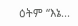ዕትም “እኔ...